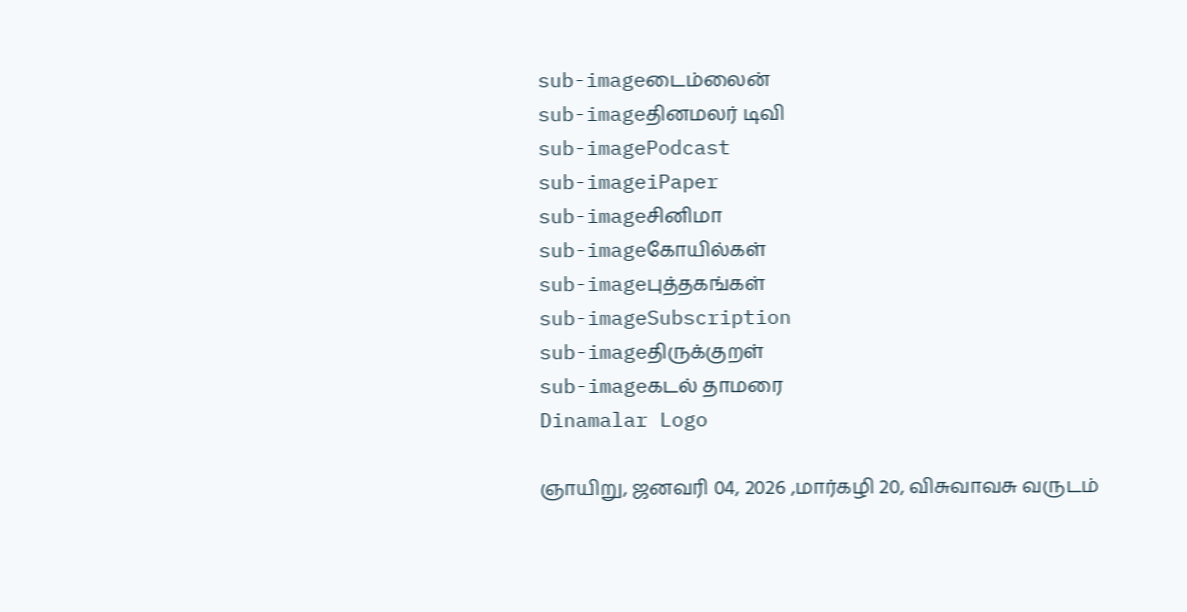sub-imageடைம்லைன்
sub-imageதினமலர் டிவி
sub-imagePodcast
sub-imageiPaper
sub-imageசினிமா
sub-imageகோயில்கள்
sub-imageபுத்தகங்கள்
sub-imageSubscription
sub-imageதிருக்குறள்
sub-imageகடல் தாமரை
Dinamalar Logo

ஞாயிறு, ஜனவரி 04, 2026 ,மார்கழி 20, விசுவாவசு வருடம்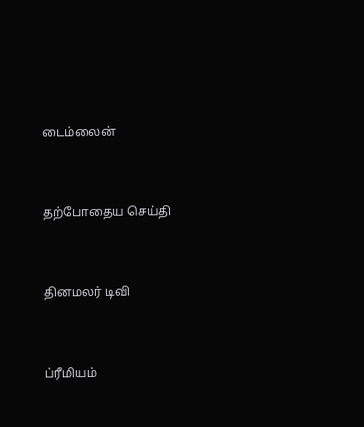டைம்லைன்


தற்போதைய செய்தி


தினமலர் டிவி


ப்ரீமியம்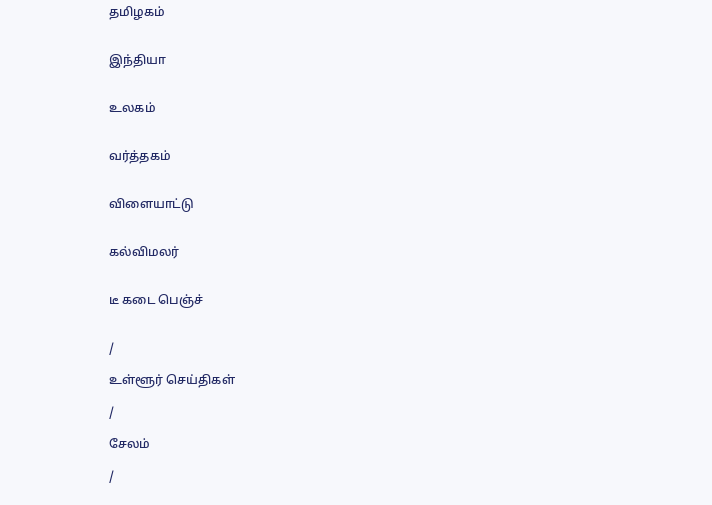தமிழகம்


இந்தியா


உலகம்


வர்த்தகம்


விளையாட்டு


கல்விமலர்


டீ கடை பெஞ்ச்


/

உள்ளூர் செய்திகள்

/

சேலம்

/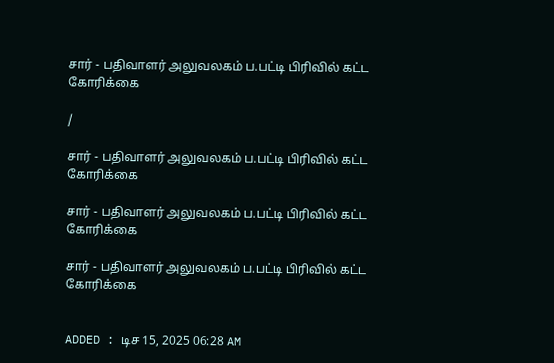சார் - பதிவாளர் அலுவலகம் ப.பட்டி பிரிவில் கட்ட கோரிக்கை

/

சார் - பதிவாளர் அலுவலகம் ப.பட்டி பிரிவில் கட்ட கோரிக்கை

சார் - பதிவாளர் அலுவலகம் ப.பட்டி பிரிவில் கட்ட கோரிக்கை

சார் - பதிவாளர் அலுவலகம் ப.பட்டி பிரிவில் கட்ட கோரிக்கை


ADDED : டிச 15, 2025 06:28 AM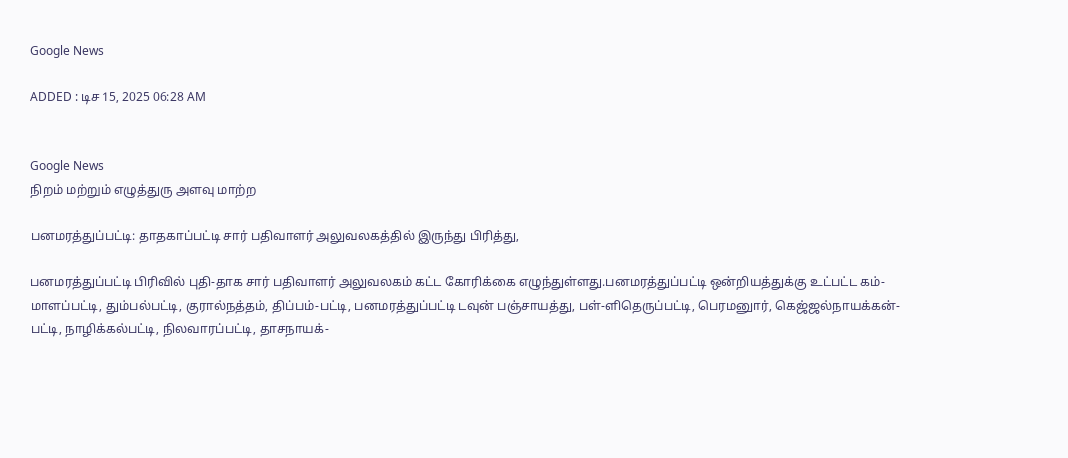Google News

ADDED : டிச 15, 2025 06:28 AM


Google News
நிறம் மற்றும் எழுத்துரு அளவு மாற்ற

பனமரத்துப்பட்டி: தாதகாப்பட்டி சார் பதிவாளர் அலுவலகத்தில் இருந்து பிரித்து,

பனமரத்துப்பட்டி பிரிவில் புதி-தாக சார் பதிவாளர் அலுவலகம் கட்ட கோரிக்கை எழுந்துள்ளது.பனமரத்துப்பட்டி ஒன்றியத்துக்கு உட்பட்ட கம்-மாளப்பட்டி, தும்பல்பட்டி, குரால்நத்தம், திப்பம்-பட்டி, பனமரத்துப்பட்டி டவுன் பஞ்சாயத்து, பள்-ளிதெருப்பட்டி, பெரமனுார், கெஜ்ஜல்நாயக்கன்-பட்டி, நாழிக்கல்பட்டி, நிலவாரப்பட்டி, தாசநாயக்-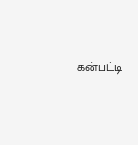கன்பட்டி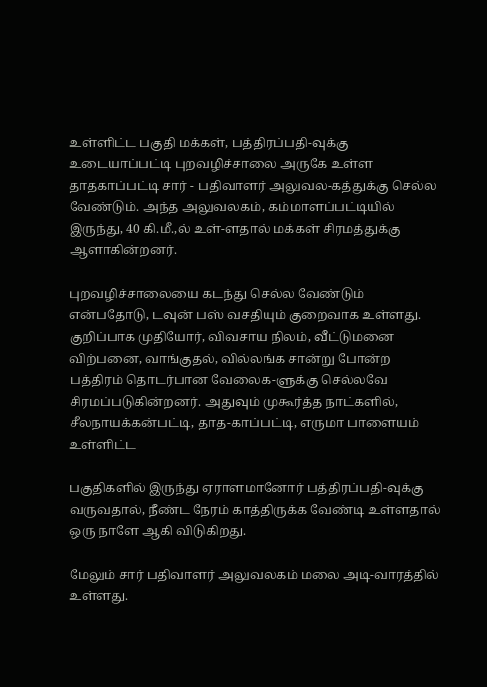உள்ளிட்ட பகுதி மக்கள், பத்திரப்பதி-வுக்கு உடையாப்பட்டி புறவழிச்சாலை அருகே உள்ள தாதகாப்பட்டி சார் - பதிவாளர் அலுவல-கத்துக்கு செல்ல வேண்டும். அந்த அலுவலகம், கம்மாளப்பட்டியில் இருந்து, 40 கி.மீ.,ல் உள்-ளதால் மக்கள் சிரமத்துக்கு ஆளாகின்றனர்.

புறவழிச்சாலையை கடந்து செல்ல வேண்டும் என்பதோடு, டவுன் பஸ் வசதியும் குறைவாக உள்ளது. குறிப்பாக முதியோர், விவசாய நிலம், வீட்டுமனை விற்பனை, வாங்குதல், வில்லங்க சான்று போன்ற பத்திரம் தொடர்பான வேலைக-ளுக்கு செல்லவே சிரமப்படுகின்றனர். அதுவும் முகூர்த்த நாட்களில், சீலநாயக்கன்பட்டி, தாத-காப்பட்டி, எருமா பாளையம் உள்ளிட்ட

பகுதிகளில் இருந்து ஏராளமானோர் பத்திரப்பதி-வுக்கு வருவதால், நீண்ட நேரம் காத்திருக்க வேண்டி உள்ளதால் ஒரு நாளே ஆகி விடுகிறது.

மேலும் சார் பதிவாளர் அலுவலகம் மலை அடி-வாரத்தில் உள்ளது.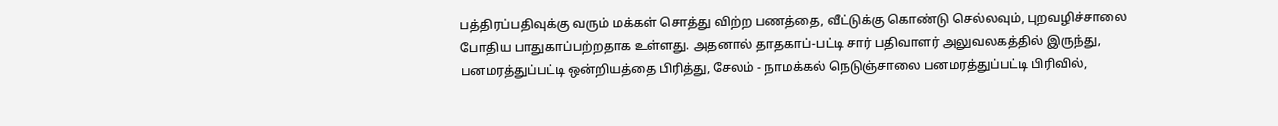பத்திரப்பதிவுக்கு வரும் மக்கள் சொத்து விற்ற பணத்தை, வீட்டுக்கு கொண்டு செல்லவும், புறவழிச்சாலை போதிய பாதுகாப்பற்றதாக உள்ளது. அதனால் தாதகாப்-பட்டி சார் பதிவாளர் அலுவலகத்தில் இருந்து, பனமரத்துப்பட்டி ஒன்றியத்தை பிரித்து, சேலம் - நாமக்கல் நெடுஞ்சாலை பனமரத்துப்பட்டி பிரிவில்,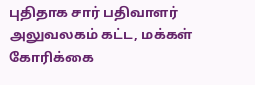புதிதாக சார் பதிவாளர் அலுவலகம் கட்ட, மக்கள் கோரிக்கை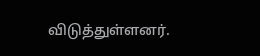விடுத்துள்ளனர்.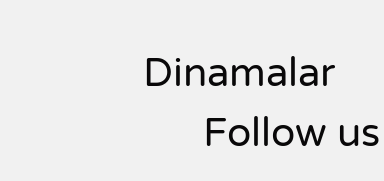Dinamalar
      Follow us